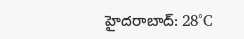హైదరాబాద్: 28°C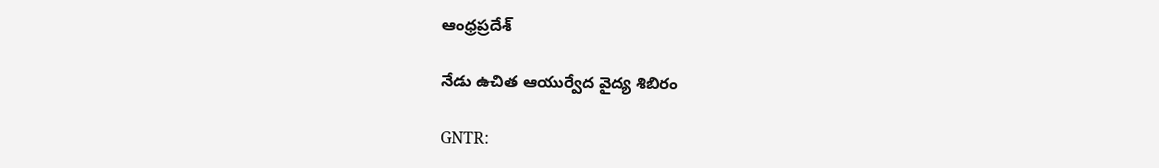ఆంధ్రప్రదేశ్

నేడు ఉచిత ఆయుర్వేద వైద్య శిబిరం

GNTR: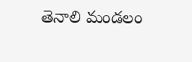తెనాలి మండలం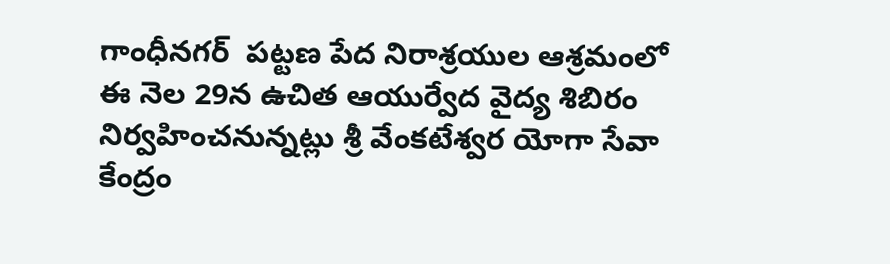గాంధీనగర్  పట్టణ పేద నిరాశ్రయుల ఆశ్రమంలో ఈ నెల 29న ఉచిత ఆయుర్వేద వైద్య శిబిరం నిర్వహించనున్నట్లు శ్రీ వేంకటేశ్వర యోగా సేవా కేంద్రం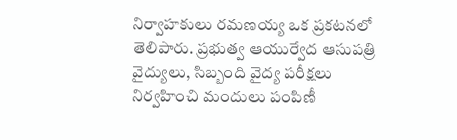నిర్వాహకులు రమణయ్య ఒక ప్రకటనలో తెలిపారు. ప్రభుత్వ ఆయుర్వేద ఆసుపత్రి వైద్యులు, సిబ్బంది వైద్య పరీక్షలు నిర్వహించి మందులు పంపిణీ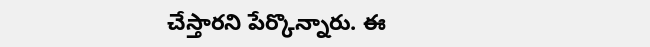చేస్తారని పేర్కొన్నారు. ఈ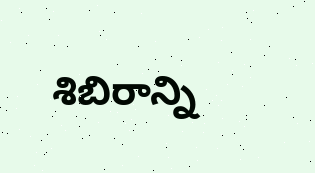శిబిరాన్ని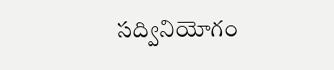సద్వినియోగం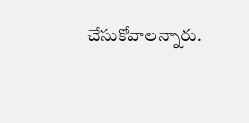చేసుకోవాలన్నారు.